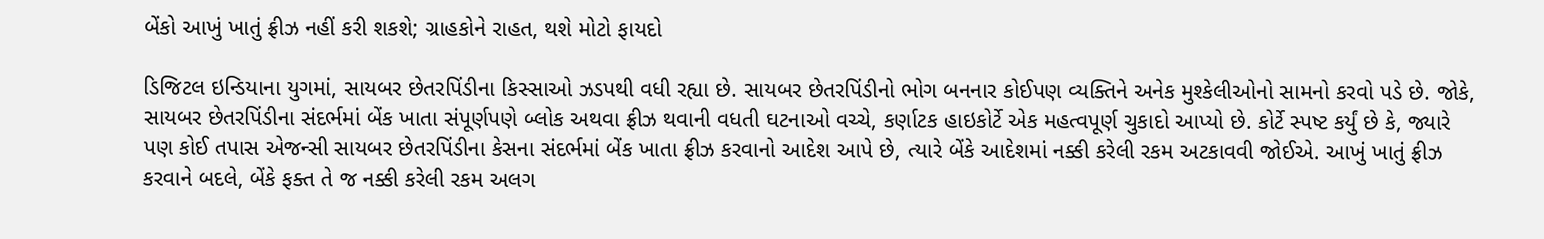બેંકો આખું ખાતું ફ્રીઝ નહીં કરી શકશે; ગ્રાહકોને રાહત, થશે મોટો ફાયદો

ડિજિટલ ઇન્ડિયાના યુગમાં, સાયબર છેતરપિંડીના કિસ્સાઓ ઝડપથી વધી રહ્યા છે. સાયબર છેતરપિંડીનો ભોગ બનનાર કોઈપણ વ્યક્તિને અનેક મુશ્કેલીઓનો સામનો કરવો પડે છે. જોકે, સાયબર છેતરપિંડીના સંદર્ભમાં બેંક ખાતા સંપૂર્ણપણે બ્લોક અથવા ફ્રીઝ થવાની વધતી ઘટનાઓ વચ્ચે, કર્ણાટક હાઇકોર્ટે એક મહત્વપૂર્ણ ચુકાદો આપ્યો છે. કોર્ટે સ્પષ્ટ કર્યું છે કે, જ્યારે પણ કોઈ તપાસ એજન્સી સાયબર છેતરપિંડીના કેસના સંદર્ભમાં બેંક ખાતા ફ્રીઝ કરવાનો આદેશ આપે છે, ત્યારે બેંકે આદેશમાં નક્કી કરેલી રકમ અટકાવવી જોઈએ. આખું ખાતું ફ્રીઝ કરવાને બદલે, બેંકે ફક્ત તે જ નક્કી કરેલી રકમ અલગ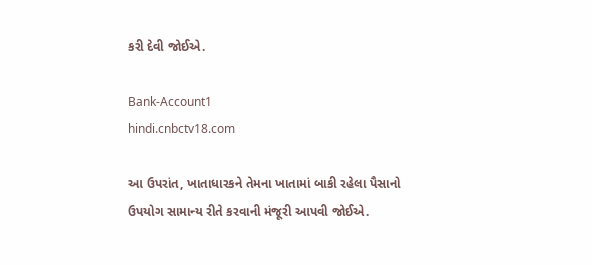કરી દેવી જોઈએ.

Bank-Account1
hindi.cnbctv18.com

આ ઉપરાંત, ખાતાધારકને તેમના ખાતામાં બાકી રહેલા પૈસાનો ઉપયોગ સામાન્ય રીતે કરવાની મંજૂરી આપવી જોઈએ.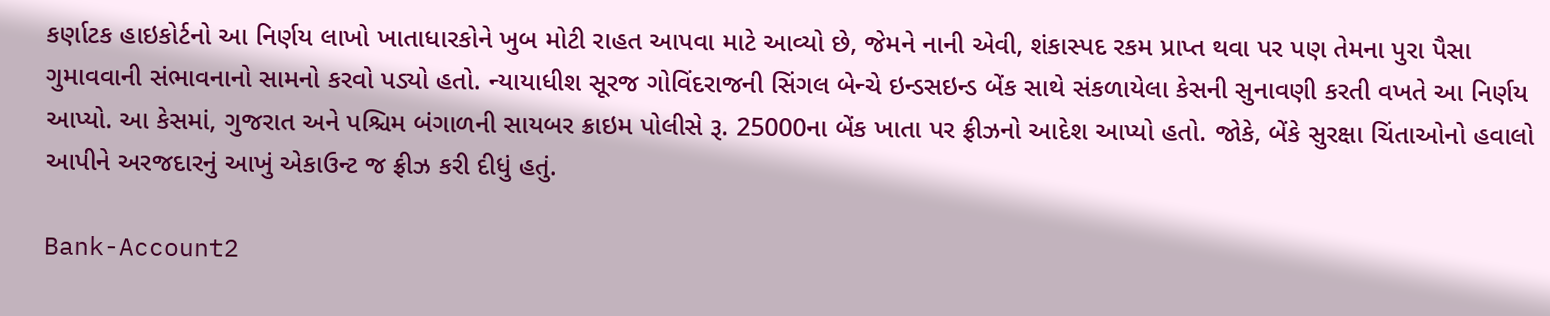કર્ણાટક હાઇકોર્ટનો આ નિર્ણય લાખો ખાતાધારકોને ખુબ મોટી રાહત આપવા માટે આવ્યો છે, જેમને નાની એવી, શંકાસ્પદ રકમ પ્રાપ્ત થવા પર પણ તેમના પુરા પૈસા ગુમાવવાની સંભાવનાનો સામનો કરવો પડ્યો હતો. ન્યાયાધીશ સૂરજ ગોવિંદરાજની સિંગલ બેન્ચે ઇન્ડસઇન્ડ બેંક સાથે સંકળાયેલા કેસની સુનાવણી કરતી વખતે આ નિર્ણય આપ્યો. આ કેસમાં, ગુજરાત અને પશ્ચિમ બંગાળની સાયબર ક્રાઇમ પોલીસે રૂ. 25000ના બેંક ખાતા પર ફ્રીઝનો આદેશ આપ્યો હતો. જોકે, બેંકે સુરક્ષા ચિંતાઓનો હવાલો આપીને અરજદારનું આખું એકાઉન્ટ જ ફ્રીઝ કરી દીધું હતું.

Bank-Account2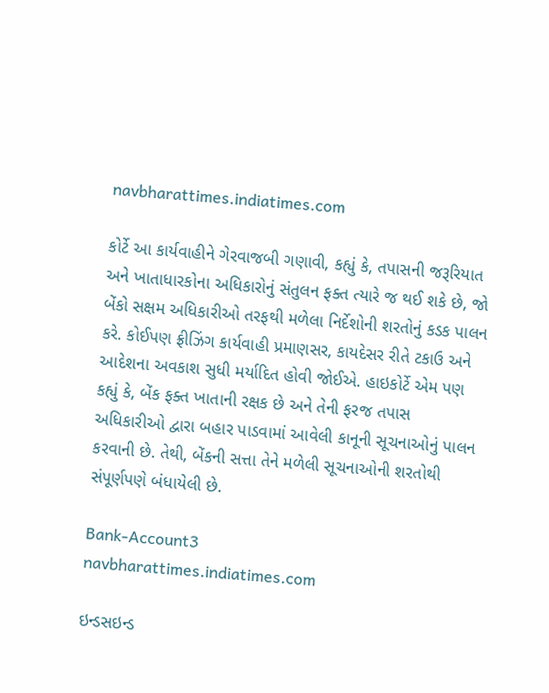navbharattimes.indiatimes.com

કોર્ટે આ કાર્યવાહીને ગેરવાજબી ગણાવી, કહ્યું કે, તપાસની જરૂરિયાત અને ખાતાધારકોના અધિકારોનું સંતુલન ફક્ત ત્યારે જ થઈ શકે છે, જો બેંકો સક્ષમ અધિકારીઓ તરફથી મળેલા નિર્દેશોની શરતોનું કડક પાલન કરે. કોઈપણ ફ્રીઝિંગ કાર્યવાહી પ્રમાણસર, કાયદેસર રીતે ટકાઉ અને આદેશના અવકાશ સુધી મર્યાદિત હોવી જોઈએ. હાઇકોર્ટે એમ પણ કહ્યું કે, બેંક ફક્ત ખાતાની રક્ષક છે અને તેની ફરજ તપાસ અધિકારીઓ દ્વારા બહાર પાડવામાં આવેલી કાનૂની સૂચનાઓનું પાલન કરવાની છે. તેથી, બેંકની સત્તા તેને મળેલી સૂચનાઓની શરતોથી સંપૂર્ણપણે બંધાયેલી છે.

Bank-Account3
navbharattimes.indiatimes.com

ઇન્ડસઇન્ડ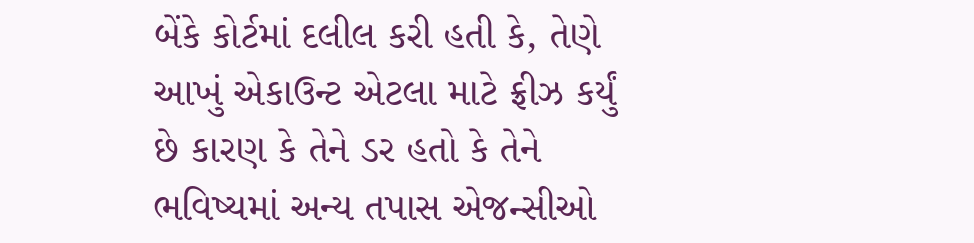બેંકે કોર્ટમાં દલીલ કરી હતી કે, તેણે આખું એકાઉન્ટ એટલા માટે ફ્રીઝ કર્યું છે કારણ કે તેને ડર હતો કે તેને ભવિષ્યમાં અન્ય તપાસ એજન્સીઓ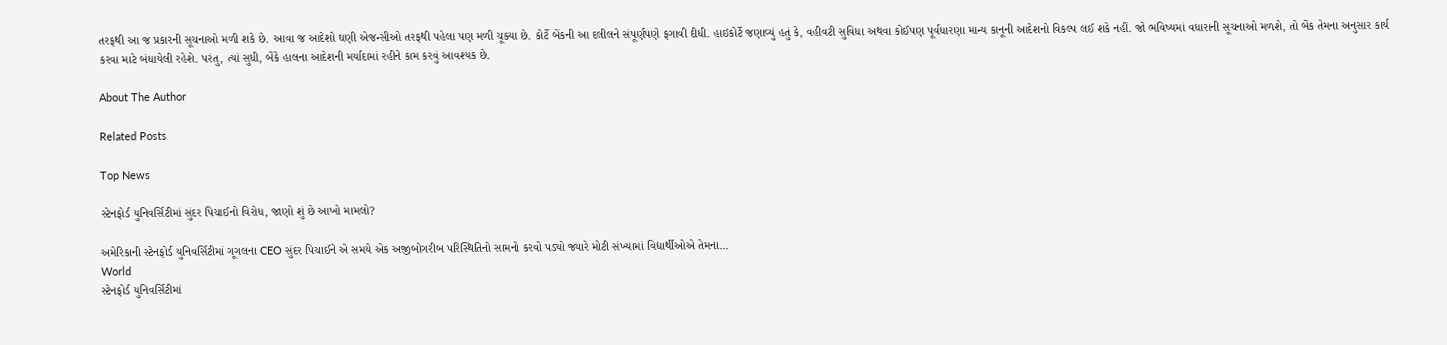તરફથી આ જ પ્રકારની સૂચનાઓ મળી શકે છે. આવા જ આદેશો ઘણી એજન્સીઓ તરફથી પહેલા પણ મળી ચૂક્યા છે. કોર્ટે બેંકની આ દલીલને સંપૂર્ણપણે ફગાવી દીધી. હાઇકોર્ટે જણાવ્યું હતું કે, વહીવટી સુવિધા અથવા કોઈપણ પૂર્વધારણા માન્ય કાનૂની આદેશનો વિકલ્પ લઈ શકે નહીં. જો ભવિષ્યમાં વધારાની સૂચનાઓ મળશે, તો બેંક તેમના અનુસાર કાર્ય કરવા માટે બંધાયેલી રહેશે. પરંતુ, ત્યાં સુધી, બેંકે હાલના આદેશની મર્યાદામાં રહીને કામ કરવું આવશ્યક છે.

About The Author

Related Posts

Top News

સ્ટેનફોર્ડ યુનિવર્સિટીમાં સુંદર પિચાઈનો વિરોધ, જાણો શું છે આખો મામલો?

અમેરિકાની સ્ટેનફોર્ડ યુનિવર્સિટીમાં ગૂગલના CEO સુંદર પિચાઈને એ સમયે એક અજીબોગરીબ પરિસ્થિતિનો સામનો કરવો પડ્યો જ્યારે મોટી સંખ્યામાં વિદ્યાર્થીઓએ તેમના...
World
સ્ટેનફોર્ડ યુનિવર્સિટીમાં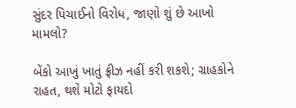સુંદર પિચાઈનો વિરોધ, જાણો શું છે આખો મામલો?

બેંકો આખું ખાતું ફ્રીઝ નહીં કરી શકશે; ગ્રાહકોને રાહત, થશે મોટો ફાયદો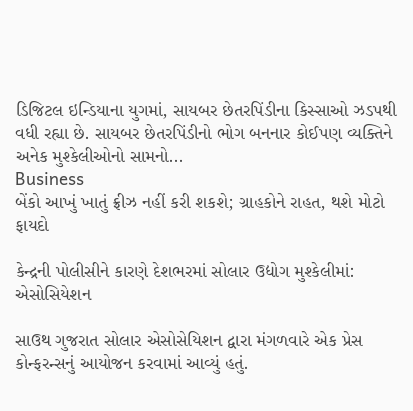ડિજિટલ ઇન્ડિયાના યુગમાં, સાયબર છેતરપિંડીના કિસ્સાઓ ઝડપથી વધી રહ્યા છે. સાયબર છેતરપિંડીનો ભોગ બનનાર કોઈપણ વ્યક્તિને અનેક મુશ્કેલીઓનો સામનો...
Business
બેંકો આખું ખાતું ફ્રીઝ નહીં કરી શકશે; ગ્રાહકોને રાહત, થશે મોટો ફાયદો

કેન્દ્રની પોલીસીને કારણે દેશભરમાં સોલાર ઉદ્યોગ મુશ્કેલીમાં: એસોસિયેશન

સાઉથ ગુજરાત સોલાર એસોસેયિશન દ્વારા મંગળવારે એક પ્રેસ કોન્ફરન્સનું આયોજન કરવામાં આવ્યું હતું.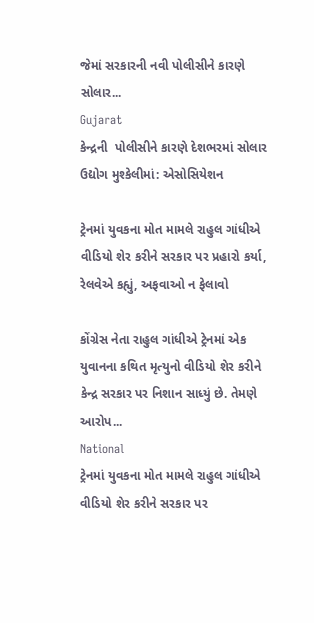જેમાં સરકારની નવી પોલીસીને કારણે સોલાર...
Gujarat
કેન્દ્રની  પોલીસીને કારણે દેશભરમાં સોલાર ઉદ્યોગ મુશ્કેલીમાં: એસોસિયેશન

ટ્રેનમાં યુવકના મોત મામલે રાહુલ ગાંધીએ વીડિયો શેર કરીને સરકાર પર પ્રહારો કર્યા, રેલવેએ કહ્યું, અફવાઓ ન ફેલાવો

કોંગ્રેસ નેતા રાહુલ ગાંધીએ ટ્રેનમાં એક યુવાનના કથિત મૃત્યુનો વીડિયો શેર કરીને કેન્દ્ર સરકાર પર નિશાન સાધ્યું છે. તેમણે આરોપ...
National
ટ્રેનમાં યુવકના મોત મામલે રાહુલ ગાંધીએ વીડિયો શેર કરીને સરકાર પર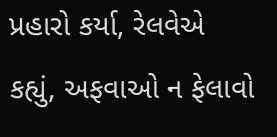પ્રહારો કર્યા, રેલવેએ કહ્યું, અફવાઓ ન ફેલાવો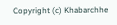Copyright (c) Khabarchhe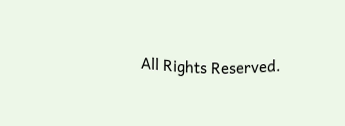All Rights Reserved.